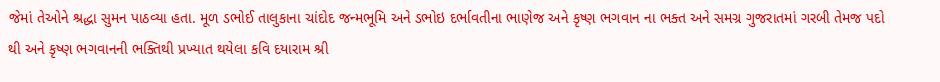જેમાં તેઓને શ્રદ્ધા સુમન પાઠવ્યા હતા. મૂળ ડભોઈ તાલુકાના ચાંદોદ જન્મભૂમિ અને ડભોઇ દર્ભાવતીના ભાણેજ અને કૃષ્ણ ભગવાન ના ભક્ત અને સમગ્ર ગુજરાતમાં ગરબી તેમજ પદો થી અને કૃષ્ણ ભગવાનની ભક્તિથી પ્રખ્યાત થયેલા કવિ દયારામ શ્રી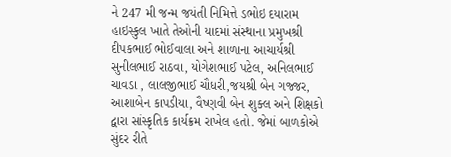ને 247 મી જન્મ જયંતી નિમિત્તે ડભોઇ દયારામ હાઇસ્કુલ ખાતે તેઓની યાદમાં સંસ્થાના પ્રમુખશ્રી દીપકભાઈ ભોઈવાલા અને શાળાના આચાર્યશ્રી સુનીલભાઈ રાઠવા, યોગેશભાઈ પટેલ, અનિલભાઈ ચાવડા , લાલજીભાઈ ચૌધરી,જયશ્રી બેન ગજ્જર, આશાબેન કાપડીયા, વૈષ્ણવી બેન શુક્લ અને શિક્ષકો દ્વારા સાંસ્કૃતિક કાર્યક્રમ રાખેલ હતો. જેમાં બાળકોએ સુંદર રીતે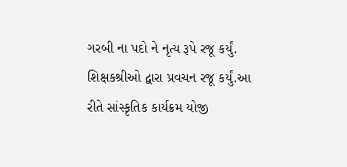ગરબી ના પદો ને નૃત્ય રૂપે રજૂ કર્યું. શિક્ષકશ્રીઓ દ્વારા પ્રવચન રજૂ કર્યું.આ રીતે સાંસ્કૃતિક કાર્યક્રમ યોજી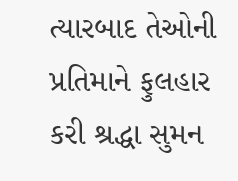ત્યારબાદ તેઓની પ્રતિમાને ફુલહાર કરી શ્રદ્ધા સુમન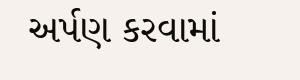અર્પણ કરવામાં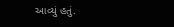આવ્યું હતું.